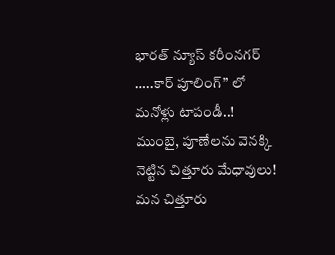భారత్ న్యూస్ కరీంనగర్ …..కార్ పూలింగ్” లో మనోళ్లు టాపండీ..!
ముంబై, పూణేలను వెనక్కి నెట్టిన చిత్తూరు మేధావులు!
మన చిత్తూరు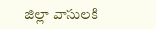జిల్లా వాసులకి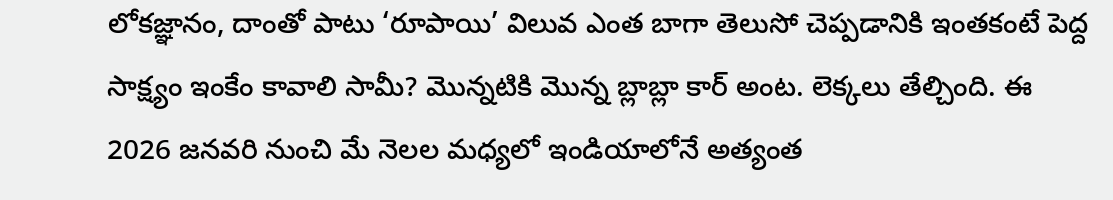లోకజ్ఞానం, దాంతో పాటు ‘రూపాయి’ విలువ ఎంత బాగా తెలుసో చెప్పడానికి ఇంతకంటే పెద్ద సాక్ష్యం ఇంకేం కావాలి సామీ? మొన్నటికి మొన్న బ్లాబ్లా కార్ అంట. లెక్కలు తేల్చింది. ఈ 2026 జనవరి నుంచి మే నెలల మధ్యలో ఇండియాలోనే అత్యంత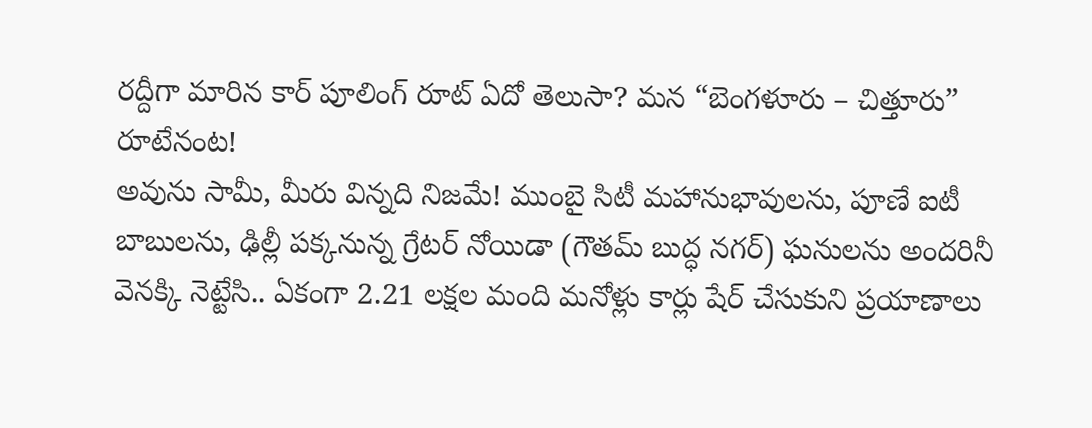రద్దీగా మారిన కార్ పూలింగ్ రూట్ ఏదో తెలుసా? మన “బెంగళూరు – చిత్తూరు” రూటేనంట!
అవును సామీ, మీరు విన్నది నిజమే! ముంబై సిటీ మహానుభావులను, పూణే ఐటీ బాబులను, ఢిల్లీ పక్కనున్న గ్రేటర్ నోయిడా (గౌతమ్ బుద్ధ నగర్) ఘనులను అందరినీ వెనక్కి నెట్టేసి.. ఏకంగా 2.21 లక్షల మంది మనోళ్లు కార్లు షేర్ చేసుకుని ప్రయాణాలు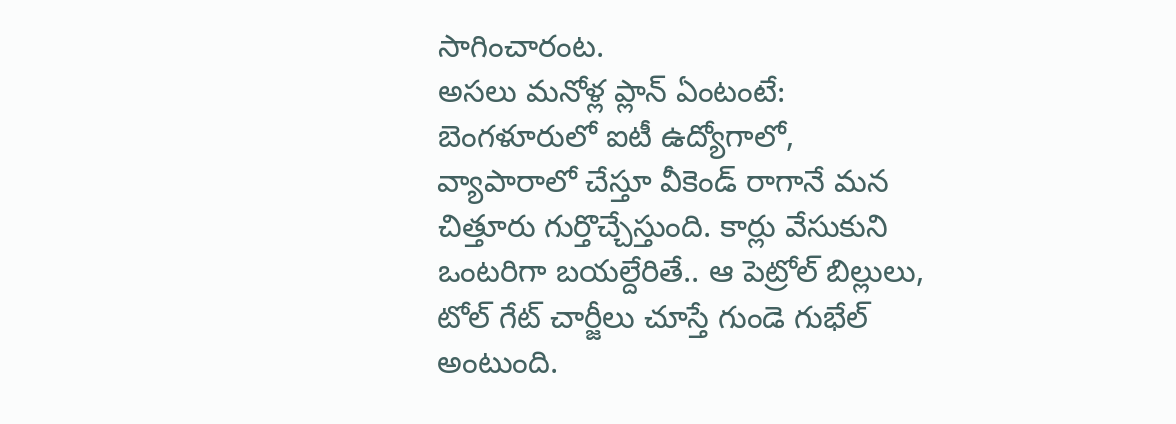సాగించారంట.
అసలు మనోళ్ల ప్లాన్ ఏంటంటే:
బెంగళూరులో ఐటీ ఉద్యోగాలో, వ్యాపారాలో చేస్తూ వీకెండ్ రాగానే మన చిత్తూరు గుర్తొచ్చేస్తుంది. కార్లు వేసుకుని ఒంటరిగా బయల్దేరితే.. ఆ పెట్రోల్ బిల్లులు, టోల్ గేట్ చార్జీలు చూస్తే గుండె గుభేల్ అంటుంది.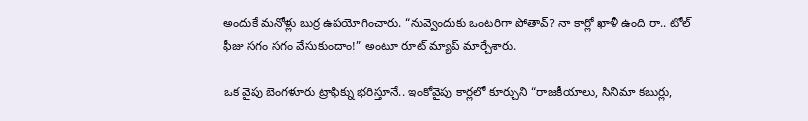అందుకే మనోళ్లు బుర్ర ఉపయోగించారు. “నువ్వెందుకు ఒంటరిగా పోతావ్? నా కార్లో ఖాళీ ఉంది రా.. టోల్ ఫీజు సగం సగం వేసుకుందాం!” అంటూ రూట్ మ్యాప్ మార్చేశారు.

ఒక వైపు బెంగళూరు ట్రాఫిక్ను భరిస్తూనే.. ఇంకోవైపు కార్లలో కూర్చుని “రాజకీయాలు, సినిమా కబుర్లు,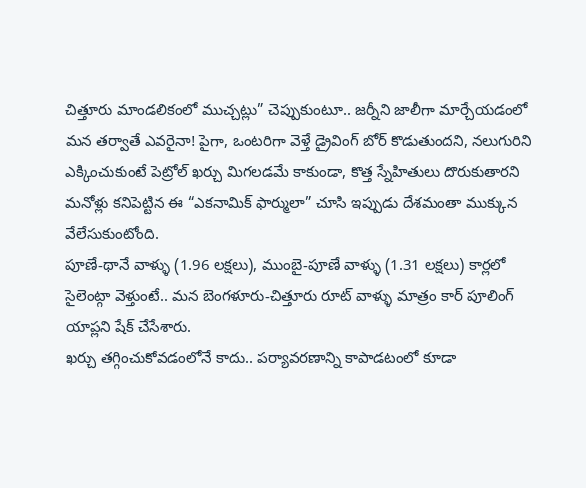చిత్తూరు మాండలికంలో ముచ్చట్లు” చెప్పుకుంటూ.. జర్నీని జాలీగా మార్చేయడంలో మన తర్వాతే ఎవరైనా! పైగా, ఒంటరిగా వెళ్తే డ్రైవింగ్ బోర్ కొడుతుందని, నలుగురిని ఎక్కించుకుంటే పెట్రోల్ ఖర్చు మిగలడమే కాకుండా, కొత్త స్నేహితులు దొరుకుతారని మనోళ్లు కనిపెట్టిన ఈ “ఎకనామిక్ ఫార్ములా” చూసి ఇప్పుడు దేశమంతా ముక్కున వేలేసుకుంటోంది.
పూణే-థానే వాళ్ళు (1.96 లక్షలు), ముంబై-పూణే వాళ్ళు (1.31 లక్షలు) కార్లలో సైలెంట్గా వెళ్తుంటే.. మన బెంగళూరు-చిత్తూరు రూట్ వాళ్ళు మాత్రం కార్ పూలింగ్ యాప్లని షేక్ చేసేశారు.
ఖర్చు తగ్గించుకోవడంలోనే కాదు.. పర్యావరణాన్ని కాపాడటంలో కూడా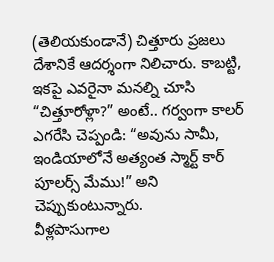(తెలియకుండానే) చిత్తూరు ప్రజలు దేశానికే ఆదర్శంగా నిలిచారు. కాబట్టి, ఇకపై ఎవరైనా మనల్ని చూసి “చిత్తూరోళ్లా?” అంటే.. గర్వంగా కాలర్ ఎగరేసి చెప్పండి: “అవును సామీ, ఇండియాలోనే అత్యంత స్మార్ట్ కార్ పూలర్స్ మేము!” అని చెప్పుకుంటున్నారు.
వీళ్లపాసుగాల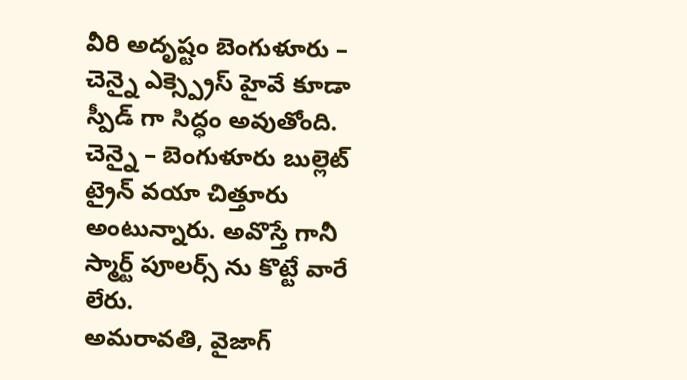వీరి అదృష్టం బెంగుళూరు – చెన్నై ఎక్స్ప్రెస్ హైవే కూడా స్పీడ్ గా సిద్ధం అవుతోంది. చెన్నై – బెంగుళూరు బుల్లెట్ ట్రైన్ వయా చిత్తూరు అంటున్నారు. అవొస్తే గానీ స్మార్ట్ పూలర్స్ ను కొట్టే వారే లేరు.
అమరావతి, వైజాగ్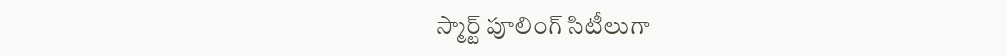స్మార్ట్ పూలింగ్ సిటీలుగా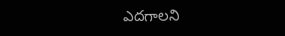ఎదగాలని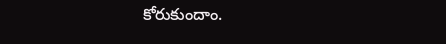కోరుకుందాం.